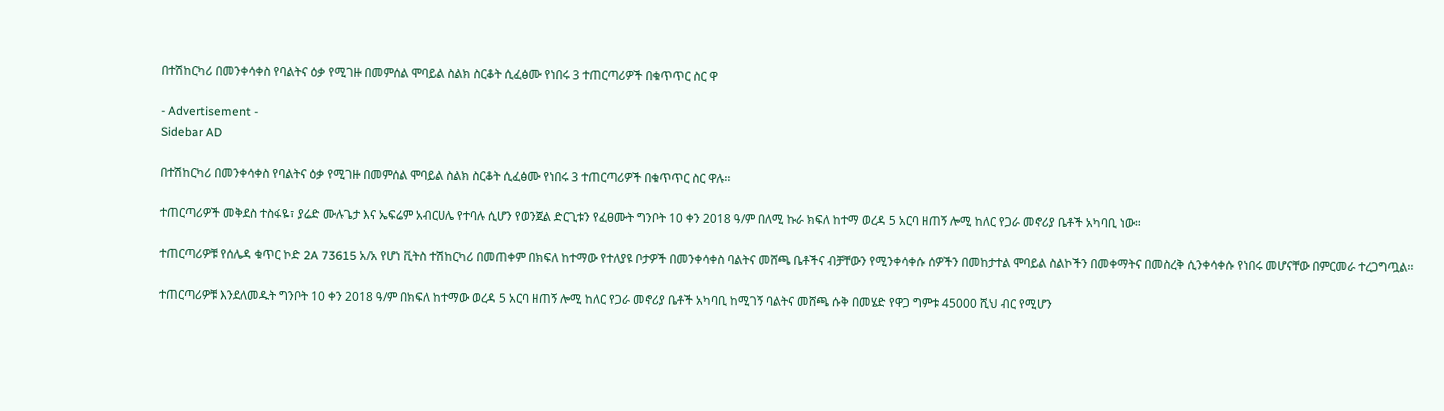በተሽከርካሪ በመንቀሳቀስ የባልትና ዕቃ የሚገዙ በመምሰል ሞባይል ስልክ ስርቆት ሲፈፅሙ የነበሩ 3 ተጠርጣሪዎች በቁጥጥር ስር ዋ

- Advertisement -
Sidebar AD

በተሽከርካሪ በመንቀሳቀስ የባልትና ዕቃ የሚገዙ በመምሰል ሞባይል ስልክ ስርቆት ሲፈፅሙ የነበሩ 3 ተጠርጣሪዎች በቁጥጥር ስር ዋሉ፡፡

ተጠርጣሪዎች መቅደስ ተስፋዬ፣ ያሬድ ሙሉጌታ እና ኤፍሬም አብርሀሌ የተባሉ ሲሆን የወንጀል ድርጊቱን የፈፀሙት ግንቦት 10 ቀን 2018 ዓ/ም በለሚ ኩራ ክፍለ ከተማ ወረዳ 5 አርባ ዘጠኝ ሎሚ ከለር የጋራ መኖሪያ ቤቶች አካባቢ ነው።

ተጠርጣሪዎቹ የሰሌዳ ቁጥር ኮድ 2A 73615 አ/አ የሆነ ቪትስ ተሽከርካሪ በመጠቀም በክፍለ ከተማው የተለያዩ ቦታዎች በመንቀሳቀስ ባልትና መሸጫ ቤቶችና ብቻቸውን የሚንቀሳቀሱ ሰዎችን በመከታተል ሞባይል ስልኮችን በመቀማትና በመስረቅ ሲንቀሳቀሱ የነበሩ መሆናቸው በምርመራ ተረጋግጧል፡፡

ተጠርጣሪዎቹ እንደለመዱት ግንቦት 10 ቀን 2018 ዓ/ም በክፍለ ከተማው ወረዳ 5 አርባ ዘጠኝ ሎሚ ከለር የጋራ መኖሪያ ቤቶች አካባቢ ከሚገኝ ባልትና መሸጫ ሱቅ በመሄድ የዋጋ ግምቱ 45000 ሺህ ብር የሚሆን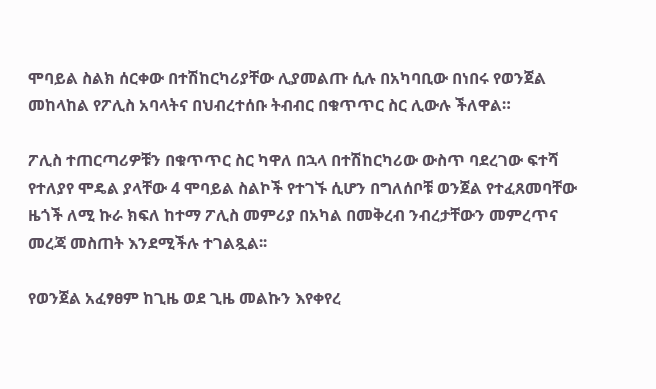ሞባይል ስልክ ሰርቀው በተሽከርካሪያቸው ሊያመልጡ ሲሉ በአካባቢው በነበሩ የወንጀል መከላከል የፖሊስ አባላትና በህብረተሰቡ ትብብር በቁጥጥር ስር ሊውሉ ችለዋል።

ፖሊስ ተጠርጣሪዎቹን በቁጥጥር ስር ካዋለ በኋላ በተሽከርካሪው ውስጥ ባደረገው ፍተሻ የተለያየ ሞዴል ያላቸው 4 ሞባይል ስልኮች የተገኙ ሲሆን በግለሰቦቹ ወንጀል የተፈጸመባቸው ዜጎች ለሚ ኩራ ክፍለ ከተማ ፖሊስ መምሪያ በአካል በመቅረብ ንብረታቸውን መምረጥና መረጃ መስጠት እንደሚችሉ ተገልጿል፡፡

የወንጀል አፈፃፀም ከጊዜ ወደ ጊዜ መልኩን እየቀየረ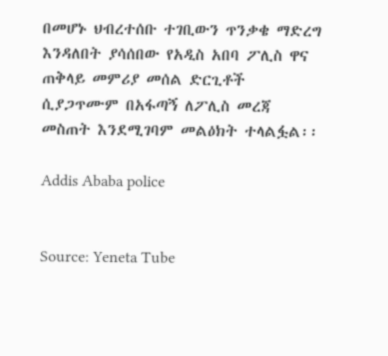በመሆኑ ህብረተሰቡ ተገቢውን ጥንቃቄ ማድረግ እንዳለበት ያሳሰበው የአዲስ አበባ ፖሊስ ዋና ጠቅላይ መምሪያ መሰል ድርጊቶች ሲያጋጥሙም በአፋጣኝ ለፖሊስ መረጃ መስጠት እንደሚገባም መልዕክት ተላልፏል፡፡

Addis Ababa police


Source: Yeneta Tube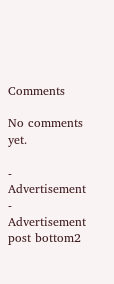Comments

No comments yet.

- Advertisement -
Advertisement post bottom2